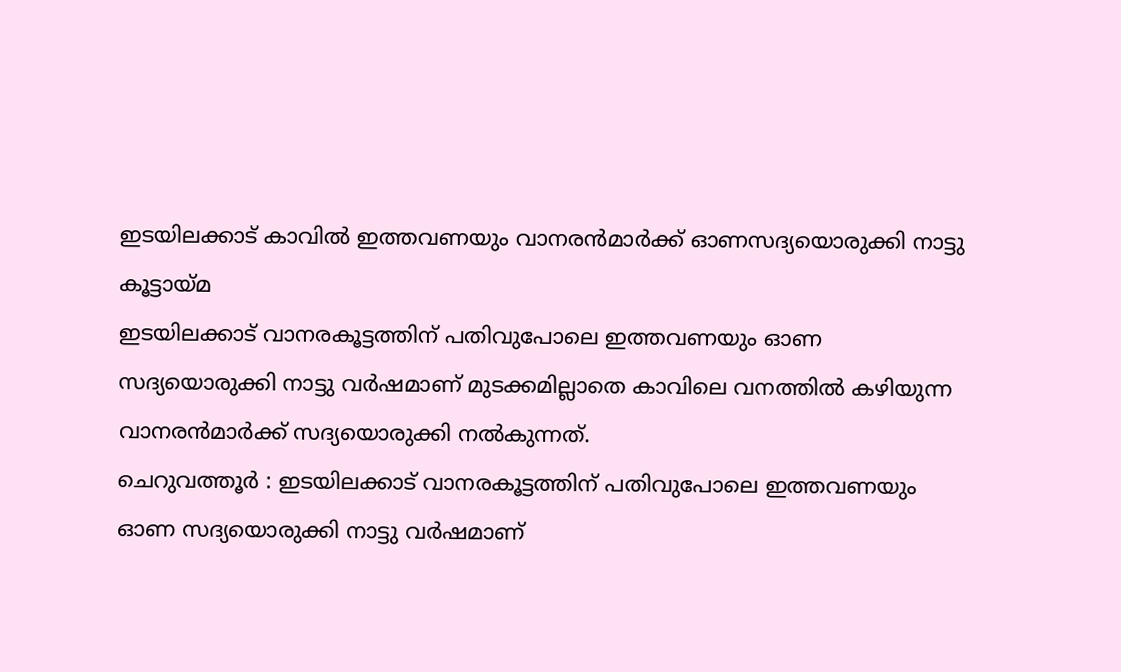ഇടയിലക്കാട് കാവിൽ ഇത്തവണയും വാനരൻമാർക്ക് ഓണസദ്യയൊരുക്കി നാട്ടു കൂട്ടായ്മ
ഇടയിലക്കാട് വാനരകൂട്ടത്തിന് പതിവുപോലെ ഇത്തവണയും ഓണ സദ്യയൊരുക്കി നാട്ടു വർഷമാണ് മുടക്കമില്ലാതെ കാവിലെ വനത്തിൽ കഴിയുന്ന വാനരൻമാർക്ക് സദ്യയൊരുക്കി നൽകുന്നത്.
ചെറുവത്തൂർ : ഇടയിലക്കാട് വാനരകൂട്ടത്തിന് പതിവുപോലെ ഇത്തവണയും ഓണ സദ്യയൊരുക്കി നാട്ടു വർഷമാണ്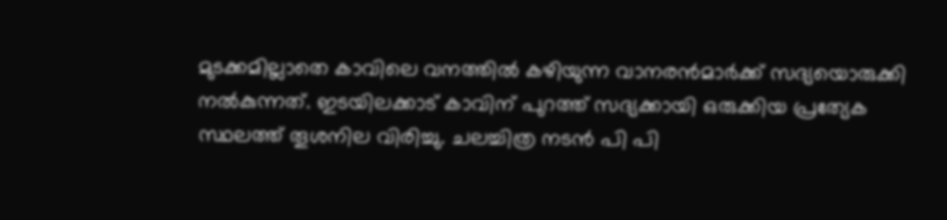മുടക്കമില്ലാതെ കാവിലെ വനത്തിൽ കഴിയുന്ന വാനരൻമാർക്ക് സദ്യയൊരുക്കി നൽകുന്നത്. ഇടയിലക്കാട് കാവിന് പുറത്ത് സദ്യക്കായി ഒരുക്കിയ പ്രത്യേക സ്ഥലത്ത് തൂശനില വിരിച്ചു. ചലച്ചിത്ര നടൻ പി പി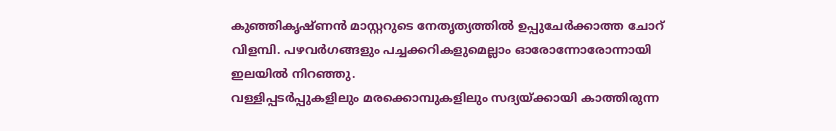കുഞ്ഞികൃഷ്ണൻ മാസ്റ്ററുടെ നേതൃത്യത്തിൽ ഉപ്പുചേർക്കാത്ത ചോറ് വിളമ്പി. പഴവർഗങ്ങളും പച്ചക്കറികളുമെല്ലാം ഓരോന്നോരോന്നായി ഇലയിൽ നിറഞ്ഞു.
വള്ളിപ്പടർപ്പുകളിലും മരക്കൊമ്പുകളിലും സദ്യയ്ക്കായി കാത്തിരുന്ന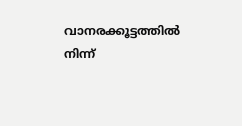വാനരക്കൂട്ടത്തിൽ നിന്ന്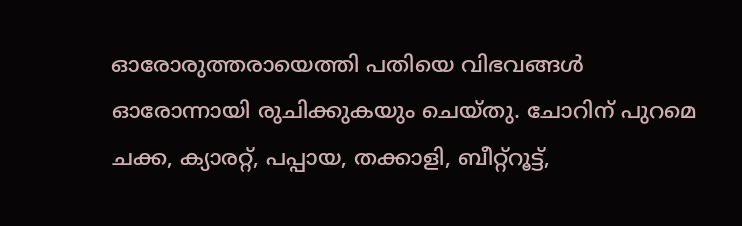ഓരോരുത്തരായെത്തി പതിയെ വിഭവങ്ങൾ ഓരോന്നായി രുചിക്കുകയും ചെയ്തു. ചോറിന് പുറമെ ചക്ക, ക്യാരറ്റ്, പപ്പായ, തക്കാളി, ബീറ്റ്റൂട്ട്,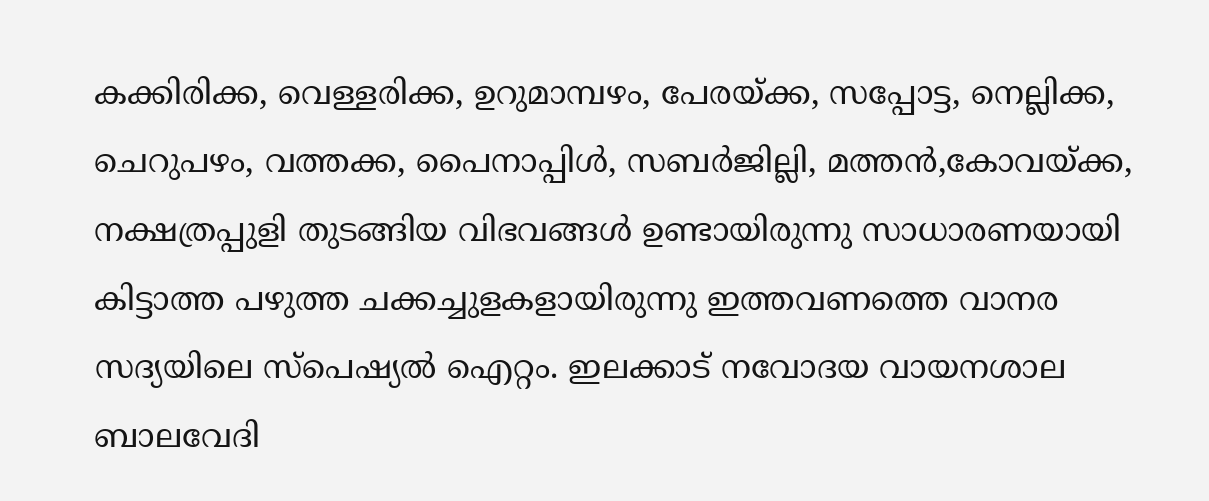കക്കിരിക്ക, വെള്ളരിക്ക, ഉറുമാമ്പഴം, പേരയ്ക്ക, സപ്പോട്ട, നെല്ലിക്ക, ചെറുപഴം, വത്തക്ക, പൈനാപ്പിൾ, സബർജില്ലി, മത്തൻ,കോവയ്ക്ക, നക്ഷത്രപ്പുളി തുടങ്ങിയ വിഭവങ്ങൾ ഉണ്ടായിരുന്നു സാധാരണയായി കിട്ടാത്ത പഴുത്ത ചക്കച്ചുളകളായിരുന്നു ഇത്തവണത്തെ വാനര സദ്യയിലെ സ്പെഷ്യൽ ഐറ്റം. ഇലക്കാട് നവോദയ വായനശാല ബാലവേദി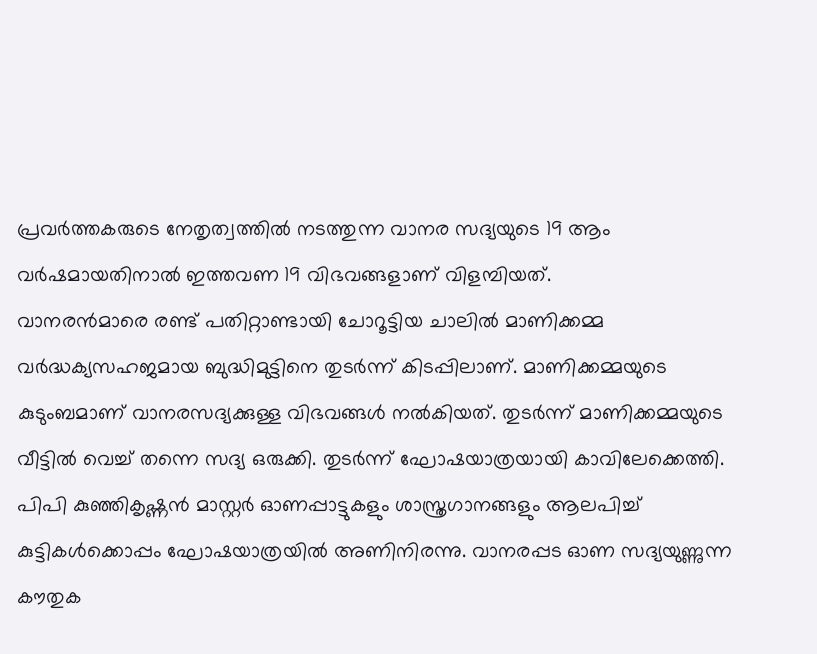പ്രവർത്തകരുടെ നേതൃത്വത്തിൽ നടത്തുന്ന വാനര സദ്യയുടെ 19 ആം വർഷമായതിനാൽ ഇത്തവണ 19 വിഭവങ്ങളാണ് വിളമ്പിയത്.
വാനരൻമാരെ രണ്ട് പതിറ്റാണ്ടായി ചോറൂട്ടിയ ചാലിൽ മാണിക്കമ്മ വർദ്ധക്യസഹജമായ ബുദ്ധിമുട്ടിനെ തുടർന്ന് കിടപ്പിലാണ്. മാണിക്കമ്മയുടെ കുടുംബമാണ് വാനരസദ്യക്കുള്ള വിഭവങ്ങൾ നൽകിയത്. തുടർന്ന് മാണിക്കമ്മയുടെ വീട്ടിൽ വെച്ച് തന്നെ സദ്യ ഒരുക്കി. തുടർന്ന് ഘോഷയാത്രയായി കാവിലേക്കെത്തി. പിപി കുഞ്ഞികൃഷ്ണൻ മാസ്റ്റർ ഓണപ്പാട്ടുകളും ശാസ്ത്രഗാനങ്ങളും ആലപിച്ച് കുട്ടികൾക്കൊപ്പം ഘോഷയാത്രയിൽ അണിനിരന്നു. വാനരപ്പട ഓണ സദ്യയുണ്ണുന്ന കൗതുക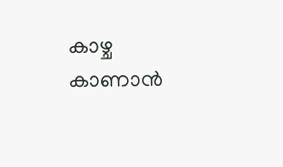കാഴ്ച കാണാൻ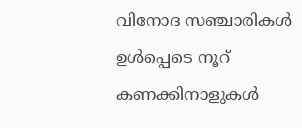വിനോദ സഞ്ചാരികൾ ഉൾപ്പെടെ നൂറ് കണക്കിനാളുകൾ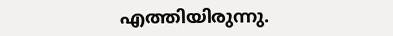എത്തിയിരുന്നു.